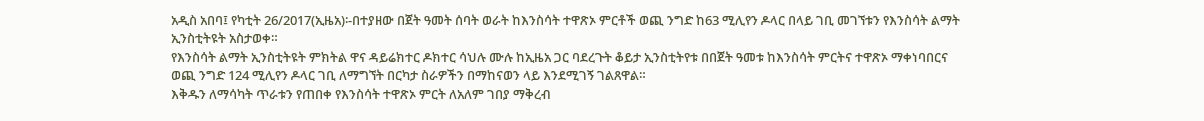አዲስ አበባ፤ የካቲት 26/2017(ኢዜአ)፡-በተያዘው በጀት ዓመት ሰባት ወራት ከእንስሳት ተዋጽኦ ምርቶች ወጪ ንግድ ከ63 ሚሊየን ዶላር በላይ ገቢ መገኘቱን የእንስሳት ልማት ኢንስቲትዩት አስታወቀ።
የእንስሳት ልማት ኢንስቲትዩት ምክትል ዋና ዳይሬክተር ዶክተር ሳህሉ ሙሉ ከኢዜአ ጋር ባደረጉት ቆይታ ኢንስቲትየቱ በበጀት ዓመቱ ከእንስሳት ምርትና ተዋጽኦ ማቀነባበርና ወጪ ንግድ 124 ሚሊየን ዶላር ገቢ ለማግኘት በርካታ ስራዎችን በማከናወን ላይ እንደሚገኝ ገልጸዋል።
እቅዱን ለማሳካት ጥራቱን የጠበቀ የእንስሳት ተዋጽኦ ምርት ለአለም ገበያ ማቅረብ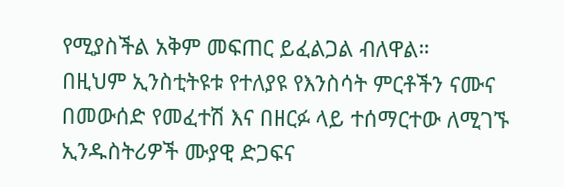የሚያስችል አቅም መፍጠር ይፈልጋል ብለዋል።
በዚህም ኢንስቲትዩቱ የተለያዩ የእንስሳት ምርቶችን ናሙና በመውሰድ የመፈተሽ እና በዘርፉ ላይ ተሰማርተው ለሚገኙ ኢንዱስትሪዎች ሙያዊ ድጋፍና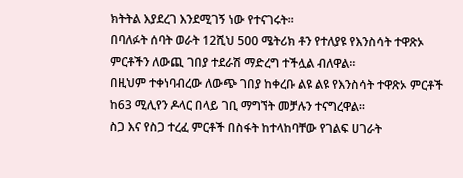ክትትል እያደረገ እንደሚገኝ ነው የተናገሩት።
በባለፉት ሰባት ወራት 12ሺህ 500 ሜትሪክ ቶን የተለያዩ የእንስሳት ተዋጽኦ ምርቶችን ለውጪ ገበያ ተደራሽ ማድረግ ተችሏል ብለዋል።
በዚህም ተቀነባብረው ለውጭ ገበያ ከቀረቡ ልዩ ልዩ የእንስሳት ተዋጽኦ ምርቶች ከ63 ሚሊየን ዶላር በላይ ገቢ ማግኘት መቻሉን ተናግረዋል።
ስጋ እና የስጋ ተረፈ ምርቶች በስፋት ከተላከባቸው የገልፍ ሀገራት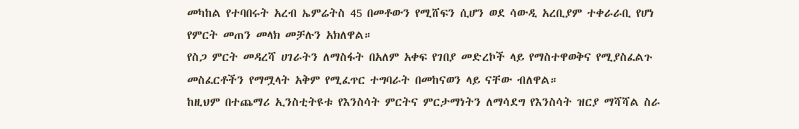መካከል የተባበሩት አረብ ኤምሬትስ 45 በመቶውን የሚሸፍን ሲሆን ወደ ሳውዲ አረቢያም ተቀራራቢ የሆነ የምርት መጠን መላክ መቻሉን አክለዋል።
የስጋ ምርት መዳረሻ ሀገራትን ለማስፋት በአለም አቀፍ የገበያ መድረኮች ላይ የማስተዋወቅና የሚያስፈልጉ መስፈርቶችን የማሟላት አቅም የሚፈጥር ተግባራት በመከናወን ላይ ናቸው ብለዋል።
ከዚህም በተጨማሪ ኢንስቲትዩቱ የእንስሳት ምርትና ምርታማነትን ለማሳደግ የእንስሳት ዝርያ ማሻሻል ስራ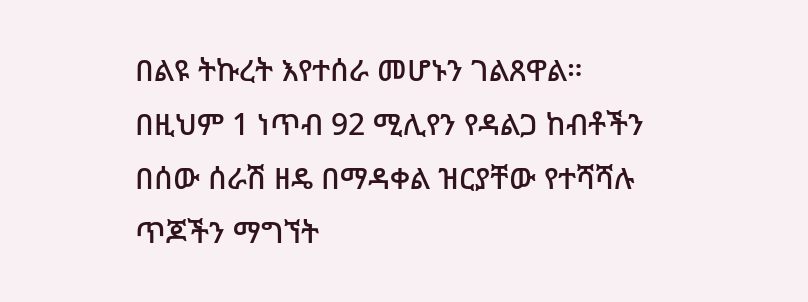በልዩ ትኩረት እየተሰራ መሆኑን ገልጸዋል።
በዚህም 1 ነጥብ 92 ሚሊየን የዳልጋ ከብቶችን በሰው ሰራሽ ዘዴ በማዳቀል ዝርያቸው የተሻሻሉ ጥጆችን ማግኘት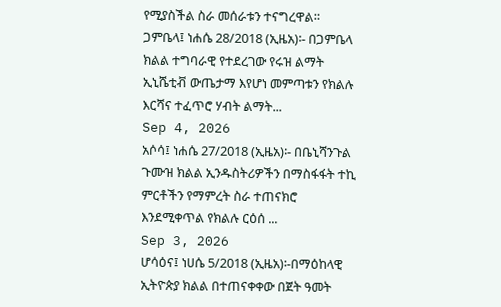የሚያስችል ስራ መሰራቱን ተናግረዋል።
ጋምቤላ፤ ነሐሴ 28/2018 (ኢዜአ)፡- በጋምቤላ ክልል ተግባራዊ የተደረገው የሩዝ ልማት ኢኒሼቲቭ ውጤታማ እየሆነ መምጣቱን የክልሉ እርሻና ተፈጥሮ ሃብት ልማት...
Sep 4, 2026
አሶሳ፤ ነሐሴ 27/2018 (ኢዜአ)፡- በቤኒሻንጉል ጉሙዝ ክልል ኢንዱስትሪዎችን በማስፋፋት ተኪ ምርቶችን የማምረት ስራ ተጠናክሮ እንደሚቀጥል የክልሉ ርዕሰ ...
Sep 3, 2026
ሆሳዕና፤ ነሀሴ 5/2018 (ኢዜአ)፡-በማዕከላዊ ኢትዮጵያ ክልል በተጠናቀቀው በጀት ዓመት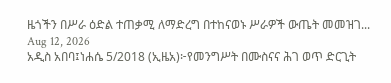ዜጎችን በሥራ ዕድል ተጠቃሚ ለማድረግ በተከናወኑ ሥራዎች ውጤት መመዝገ...
Aug 12, 2026
አዲስ አበባ፤ነሐሴ 5/2018 (ኢዜአ)፦የመንግሥት በሙስናና ሕገ ወጥ ድርጊት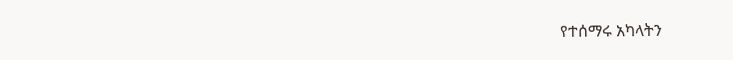የተሰማሩ አካላትን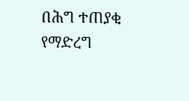በሕግ ተጠያቂ የማድረግ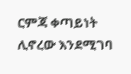ርምጃ ቀጣይነት ሊኖረው እንደሚገባ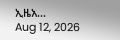ኢዜአ...
Aug 12, 2026